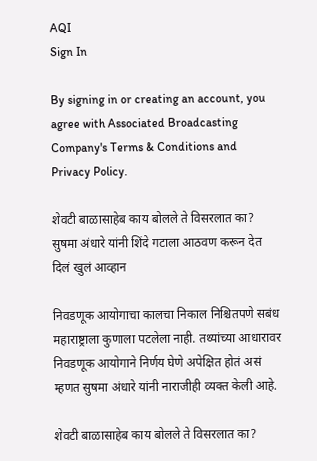AQI
Sign In

By signing in or creating an account, you agree with Associated Broadcasting Company's Terms & Conditions and Privacy Policy.

शेवटी बाळासाहेब काय बोलले ते विसरलात का? सुषमा अंधारे यांनी शिंदे गटाला आठवण करून देत दिलं खुलं आव्हान

निवडणूक आयोगाचा कालचा निकाल निश्चितपणे सबंध महाराष्ट्राला कुणाला पटलेला नाही. तथ्यांच्या आधारावर निवडणूक आयोगाने निर्णय घेणे अपेक्षित होतं असं म्हणत सुषमा अंधारे यांनी नाराजीही व्यक्त केली आहे.

शेवटी बाळासाहेब काय बोलले ते विसरलात का?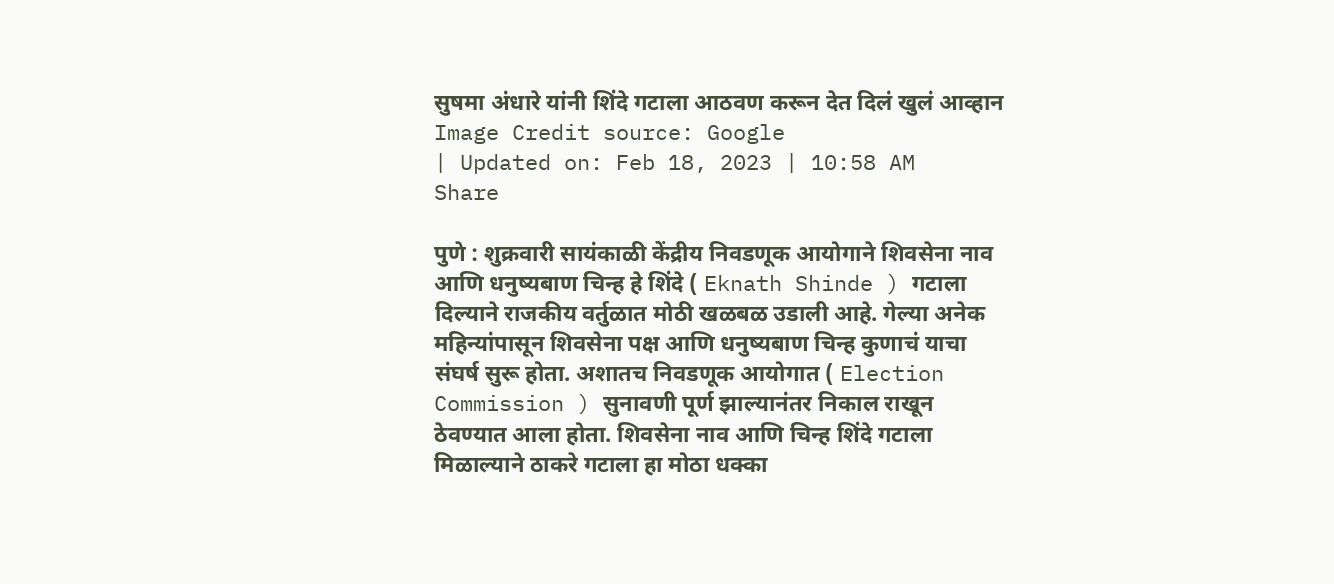सुषमा अंधारे यांनी शिंदे गटाला आठवण करून देत दिलं खुलं आव्हान
Image Credit source: Google
| Updated on: Feb 18, 2023 | 10:58 AM
Share

पुणे : शुक्रवारी सायंकाळी केंद्रीय निवडणूक आयोगाने शिवसेना नाव आणि धनुष्यबाण चिन्ह हे शिंदे ( Eknath Shinde ) गटाला दिल्याने राजकीय वर्तुळात मोठी खळबळ उडाली आहे. गेल्या अनेक महिन्यांपासून शिवसेना पक्ष आणि धनुष्यबाण चिन्ह कुणाचं याचा संघर्ष सुरू होता. अशातच निवडणूक आयोगात ( Election Commission ) सुनावणी पूर्ण झाल्यानंतर निकाल राखून ठेवण्यात आला होता. शिवसेना नाव आणि चिन्ह शिंदे गटाला मिळाल्याने ठाकरे गटाला हा मोठा धक्का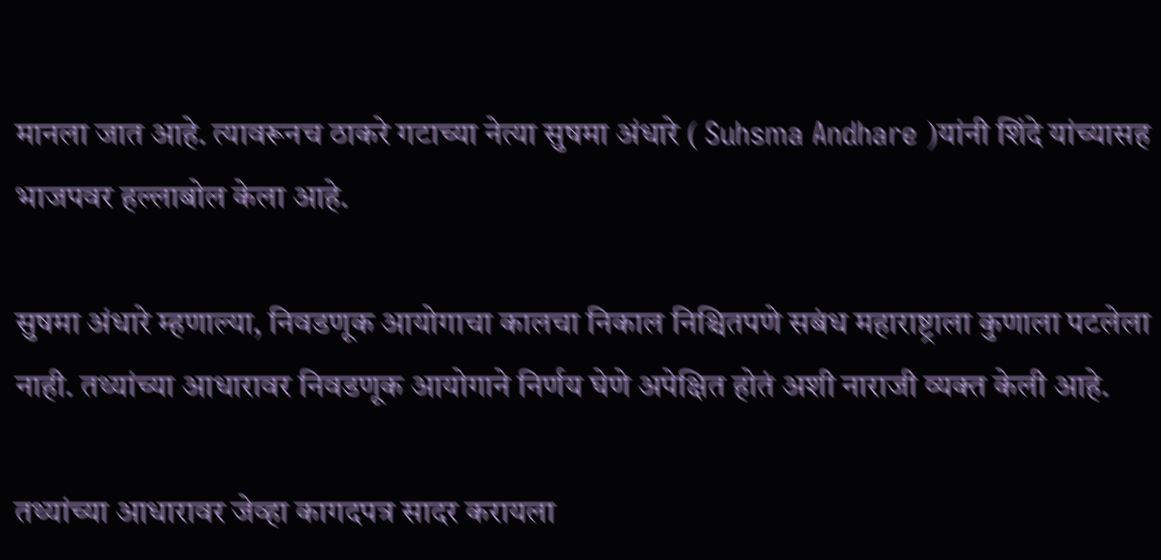मानला जात आहे. त्यावरूनच ठाकरे गटाच्या नेत्या सुषमा अंधारे ( Suhsma Andhare )यांनी शिंदे यांच्यासह भाजपवर हल्लाबोल केला आहे.

सुषमा अंधारे म्हणाल्या, निवडणूक आयोगाचा कालचा निकाल निश्चितपणे सबंध महाराष्ट्राला कुणाला पटलेला नाही. तथ्यांच्या आधारावर निवडणूक आयोगाने निर्णय घेणे अपेक्षित होतं अशी नाराजी व्यक्त केली आहे.

तथ्यांच्या आधारावर जेव्हा कागदपत्र सादर करायला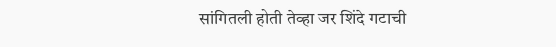सांगितली होती तेव्हा जर शिंदे गटाची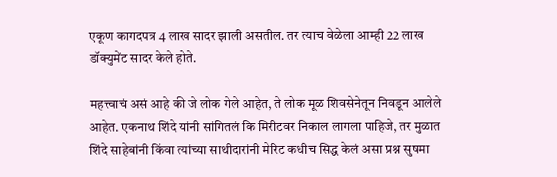एकूण कागदपत्र 4 लाख सादर झाली असतील. तर त्याच वेळेला आम्ही 22 लाख डॉक्युमेंट सादर केले होते.

महत्त्वाचं असं आहे की जे लोक गेले आहेत, ते लोक मूळ शिवसेनेतून निवडून आलेले आहेत. एकनाथ शिंदे यांनी सांगितलं कि मिरीटवर निकाल लागला पाहिजे, तर मुळात शिंदे साहेबांनी किंवा त्यांच्या साथीदारांनी मेरिट कधीच सिद्ध केलं असा प्रश्न सुषमा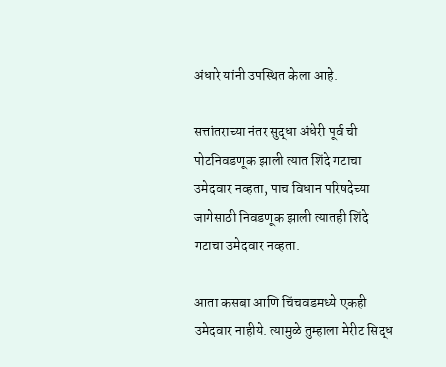अंधारे यांनी उपस्थित केला आहे.

सत्तांतराच्या नंतर सुद्धा अंधेरी पूर्व ची पोटनिवडणूक झाली त्यात शिंदे गटाचा उमेदवार नव्हता, पाच विधान परिषदेच्या जागेसाठी निवडणूक झाली त्यातही शिंदे गटाचा उमेदवार नव्हता.

आता कसबा आणि चिंचवडमध्ये एकही उमेदवार नाहीये. त्यामुळे तुम्हाला मेरीट सिद्ध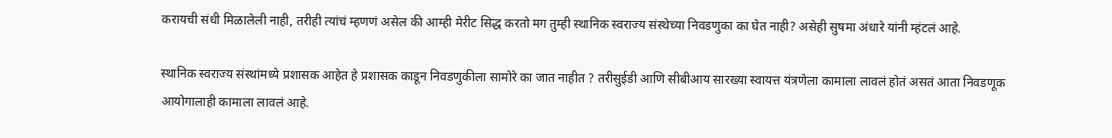करायची संधी मिळालेली नाही, तरीही त्यांचं म्हणणं असेल की आम्ही मेरीट सिद्ध करतो मग तुम्ही स्थानिक स्वराज्य संस्थेच्या निवडणुका का घेत नाही? असेही सुषमा अंधारे यांनी म्हंटलं आहे.

स्थानिक स्वराज्य संस्थांमध्ये प्रशासक आहेत हे प्रशासक काडून निवडणुकीला सामोरे का जात नाहीत ? तरीसुईडी आणि सीबीआय सारख्या स्वायत्त यंत्रणेला कामाला लावलं होतं असतं आता निवडणूक आयोगालाही कामाला लावलं आहे.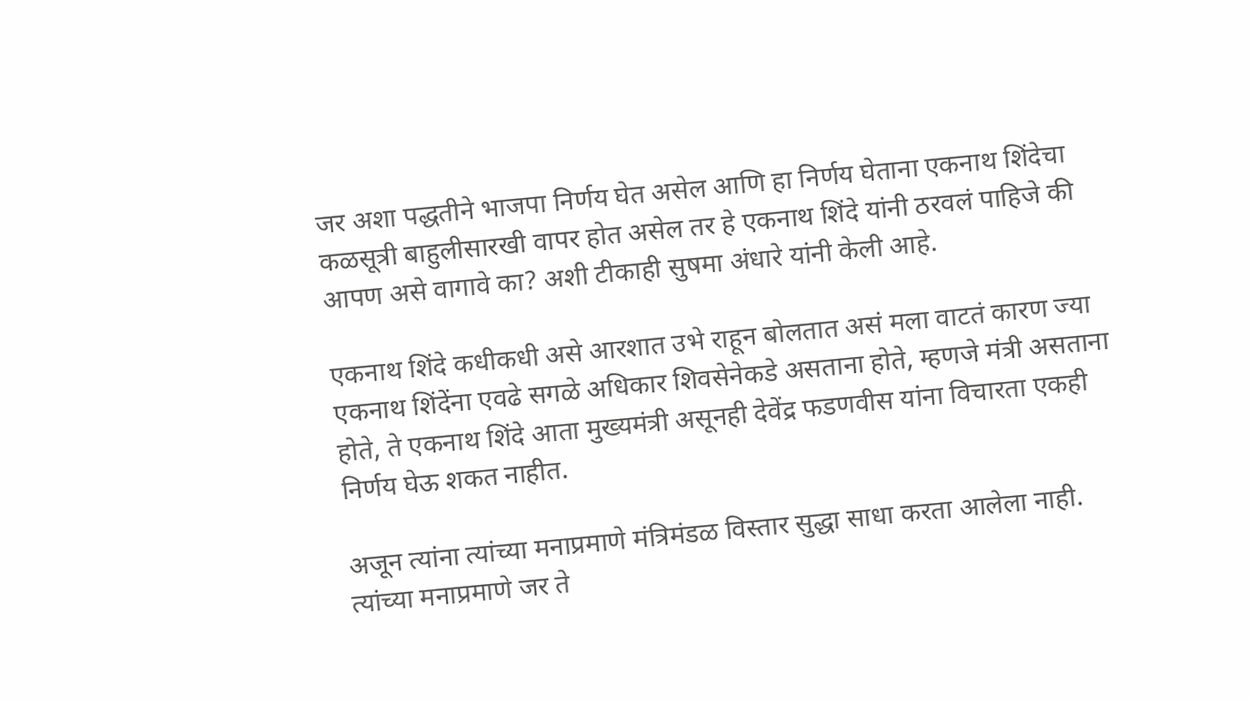जर अशा पद्धतीने भाजपा निर्णय घेत असेल आणि हा निर्णय घेताना एकनाथ शिंदेचा कळसूत्री बाहुलीसारखी वापर होत असेल तर हे एकनाथ शिंदे यांनी ठरवलं पाहिजे की आपण असे वागावे का? अशी टीकाही सुषमा अंधारे यांनी केली आहे.

एकनाथ शिंदे कधीकधी असे आरशात उभे राहून बोलतात असं मला वाटतं कारण ज्या एकनाथ शिंदेंना एवढे सगळे अधिकार शिवसेनेकडे असताना होते, म्हणजे मंत्री असताना होते, ते एकनाथ शिंदे आता मुख्यमंत्री असूनही देवेंद्र फडणवीस यांना विचारता एकही निर्णय घेऊ शकत नाहीत.

अजून त्यांना त्यांच्या मनाप्रमाणे मंत्रिमंडळ विस्तार सुद्धा साधा करता आलेला नाही. त्यांच्या मनाप्रमाणे जर ते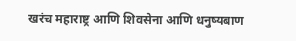खरंच महाराष्ट्र आणि शिवसेना आणि धनुष्यबाण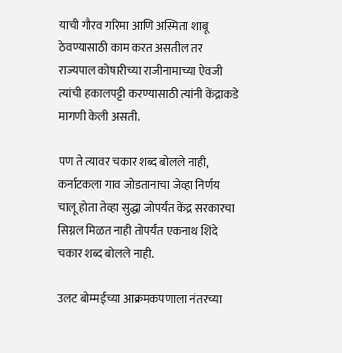याची गौरव गरिमा आणि अस्मिता शाबू ठेवण्यासाठी काम करत असतील तर राज्यपाल कोषारीच्या राजीनामाच्या ऐवजी त्यांची हकालपट्टी करण्यासाठी त्यांनी केंद्राकडे मागणी केली असती.

पण ते त्यावर चकार शब्द बोलले नाही, कर्नाटकला गाव जोडतानाचा जेव्हा निर्णय चालू होता तेव्हा सुद्धा जोपर्यंत केंद्र सरकारचा सिग्नल मिळत नाही तोपर्यंत एकनाथ शिंदे चकार शब्द बोलले नाही.

उलट बोम्मईच्या आक्रमकपणाला नंतरच्या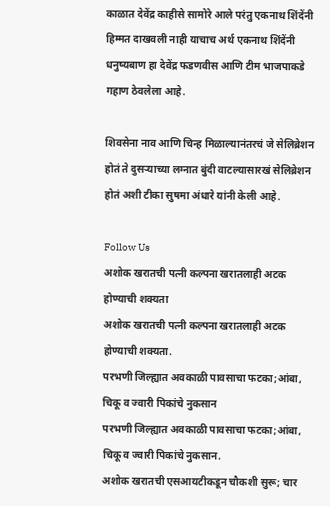काळात देवेंद्र काहीसे सामोरे आले परंतु एकनाथ शिंदेंनी हिम्मत दाखवली नाही याचाच अर्थ एकनाथ शिंदेंनी धनुष्यबाण हा देवेंद्र फडणवीस आणि टीम भाजपाकडे गहाण ठेवलेला आहे.

शिवसेना नाव आणि चिन्ह मिळाल्यानंतरचं जे सेलिब्रेशन होतं ते दुसऱ्याच्या लग्नात बुंदी वाटल्यासारखं सेलिब्रेशन होतं अशी टीका सुषमा अंधारे यांनी केली आहे.

Follow Us
अशोक खरातची पत्नी कल्पना खरातलाही अटक होण्याची शक्यता
अशोक खरातची पत्नी कल्पना खरातलाही अटक होण्याची शक्यता.
परभणी जिल्ह्यात अवकाळी पावसाचा फटका;आंबा, चिकू व ज्वारी पिकांचे नुकसान
परभणी जिल्ह्यात अवकाळी पावसाचा फटका;आंबा, चिकू व ज्वारी पिकांचे नुकसान.
अशोक खरातची एसआयटीकडून चौकशी सुरू; चार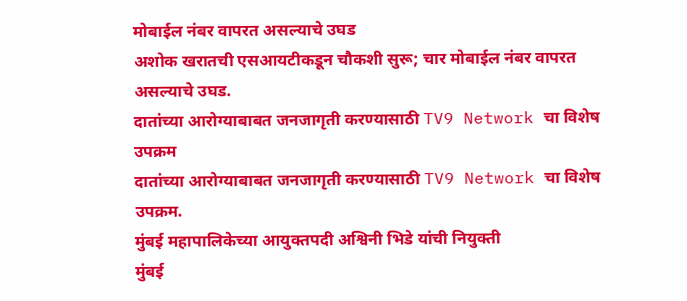मोबाईल नंबर वापरत असल्याचे उघड
अशोक खरातची एसआयटीकडून चौकशी सुरू; चार मोबाईल नंबर वापरत असल्याचे उघड.
दातांच्या आरोग्याबाबत जनजागृती करण्यासाठी TV9 Network चा विशेष उपक्रम
दातांच्या आरोग्याबाबत जनजागृती करण्यासाठी TV9 Network चा विशेष उपक्रम.
मुंबई महापालिकेच्या आयुक्तपदी अश्विनी भिडे यांची नियुक्ती
मुंबई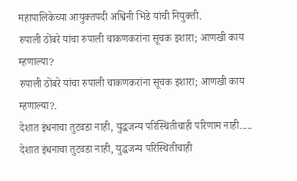महापालिकेच्या आयुक्तपदी अश्विनी भिडे यांची नियुक्ती.
रुपाली ठोंबरे यांचा रुपाली चाकणकरांना सूचक इशारा; आणखी काय म्हणाल्या?
रुपाली ठोंबरे यांचा रुपाली चाकणकरांना सूचक इशारा; आणखी काय म्हणाल्या?.
देशात इंधनाचा तुटवडा नाही, युद्धजन्य परिस्थितीचाही परिणाम नाही.....
देशात इंधनाचा तुटवडा नाही, युद्धजन्य परिस्थितीचाही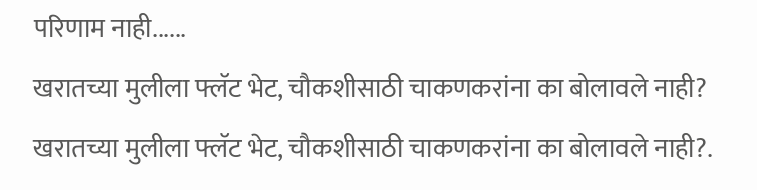परिणाम नाही......
खरातच्या मुलीला फ्लॅट भेट, चौकशीसाठी चाकणकरांना का बोलावले नाही?
खरातच्या मुलीला फ्लॅट भेट, चौकशीसाठी चाकणकरांना का बोलावले नाही?.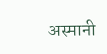अस्मानी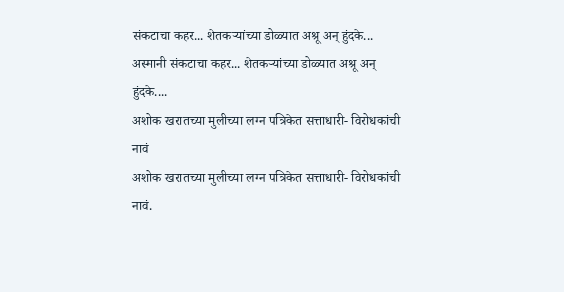संकटाचा कहर... शेतकऱ्यांच्या डोळ्यात अश्रू अन् हुंदके...
अस्मानी संकटाचा कहर... शेतकऱ्यांच्या डोळ्यात अश्रू अन् हुंदके....
अशोक खरातच्या मुलीच्या लग्न पत्रिकेत सत्ताधारी- विरोधकांची नावं
अशोक खरातच्या मुलीच्या लग्न पत्रिकेत सत्ताधारी- विरोधकांची नावं.